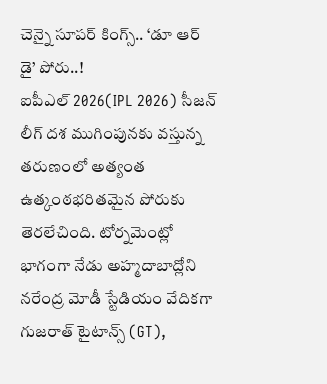చెన్నై సూపర్ కింగ్స్.. ‘డూ ఆర్ డై’ పోరు..!
ఐపీఎల్ 2026(IPL 2026) సీజన్ లీగ్ దశ ముగింపునకు వస్తున్న తరుణంలో అత్యంత ఉత్కంఠభరితమైన పోరుకు తెరలేచింది. టోర్నమెంట్లో భాగంగా నేడు అహ్మదాబాద్లోని నరేంద్ర మోడీ స్టేడియం వేదికగా గుజరాత్ టైటాన్స్ (GT),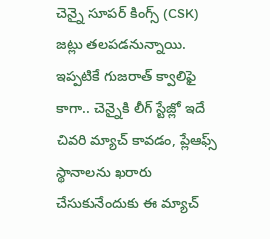చెన్నై సూపర్ కింగ్స్ (CSK) జట్లు తలపడనున్నాయి. ఇప్పటికే గుజరాత్ క్వాలిఫై కాగా.. చెన్నైకి లీగ్ స్టేజ్లో ఇదే చివరి మ్యాచ్ కావడం, ప్లేఆఫ్స్ స్థానాలను ఖరారు చేసుకునేందుకు ఈ మ్యాచ్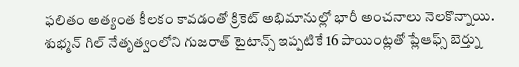ఫలితం అత్యంత కీలకం కావడంతో క్రికెట్ అభిమానుల్లో భారీ అంచనాలు నెలకొన్నాయి.
శుభ్మన్ గిల్ నేతృత్వంలోని గుజరాత్ టైటాన్స్ ఇప్పటికే 16 పాయింట్లతో ప్లేఆఫ్స్ బెర్త్ను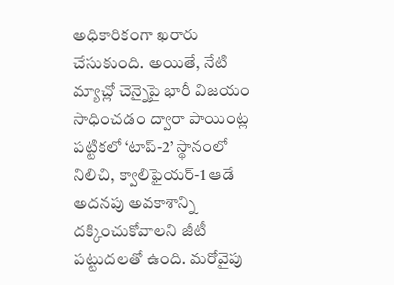అధికారికంగా ఖరారు చేసుకుంది. అయితే, నేటి మ్యాచ్లో చెన్నైపై భారీ విజయం సాధించడం ద్వారా పాయింట్ల పట్టికలో ‘టాప్-2’ స్థానంలో నిలిచి, క్వాలిఫైయర్-1 ఆడే అదనపు అవకాశాన్ని దక్కించుకోవాలని జీటీ పట్టుదలతో ఉంది. మరోవైపు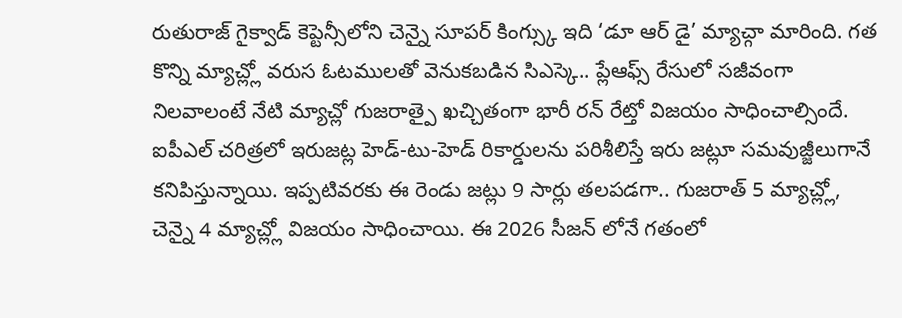రుతురాజ్ గైక్వాడ్ కెప్టెన్సీలోని చెన్నై సూపర్ కింగ్స్కు ఇది ‘డూ ఆర్ డై’ మ్యాచ్గా మారింది. గత కొన్ని మ్యాచ్ల్లో వరుస ఓటములతో వెనుకబడిన సిఎస్కె.. ప్లేఆఫ్స్ రేసులో సజీవంగా నిలవాలంటే నేటి మ్యాచ్లో గుజరాత్పై ఖచ్చితంగా భారీ రన్ రేట్తో విజయం సాధించాల్సిందే.
ఐపీఎల్ చరిత్రలో ఇరుజట్ల హెడ్-టు-హెడ్ రికార్డులను పరిశీలిస్తే ఇరు జట్లూ సమవుజ్జీలుగానే కనిపిస్తున్నాయి. ఇప్పటివరకు ఈ రెండు జట్లు 9 సార్లు తలపడగా.. గుజరాత్ 5 మ్యాచ్ల్లో, చెన్నై 4 మ్యాచ్ల్లో విజయం సాధించాయి. ఈ 2026 సీజన్ లోనే గతంలో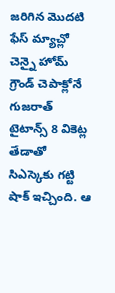జరిగిన మొదటి ఫేస్ మ్యాచ్లో చెన్నై హోమ్ గ్రౌండ్ చెపాక్లోనే గుజరాత్ టైటాన్స్ 8 వికెట్ల తేడాతో సిఎస్కెకు గట్టి షాక్ ఇచ్చింది. ఆ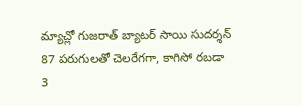మ్యాచ్లో గుజరాత్ బ్యాటర్ సాయి సుదర్శన్ 87 పరుగులతో చెలరేగగా, కాగిసో రబడా 3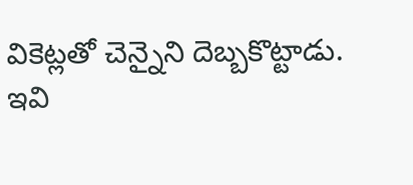వికెట్లతో చెన్నైని దెబ్బకొట్టాడు.
ఇవి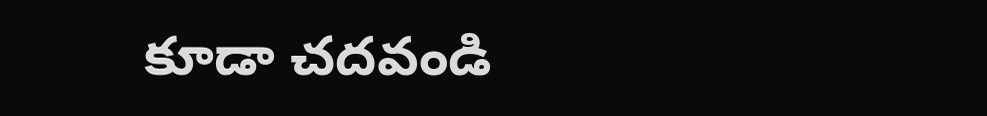కూడా చదవండి